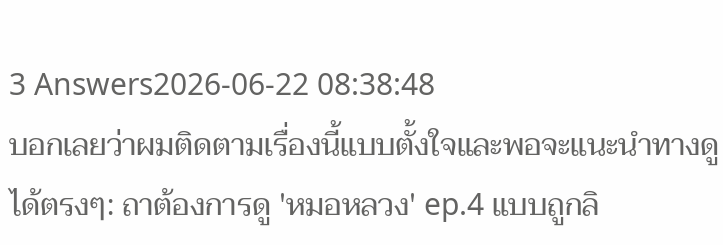3 Answers2026-06-22 08:38:48
บอกเลยว่าผมติดตามเรื่องนี้แบบตั้งใจและพอจะแนะนำทางดูได้ตรงๆ: ถาต้องการดู 'หมอหลวง' ep.4 แบบถูกลิ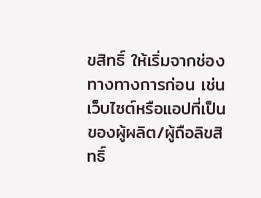ขสิทธิ์ ให้เริ่มจากช่องทางทางการก่อน เช่น เว็บไซต์หรือแอปที่เป็นของผู้ผลิต/ผู้ถือลิขสิทธิ์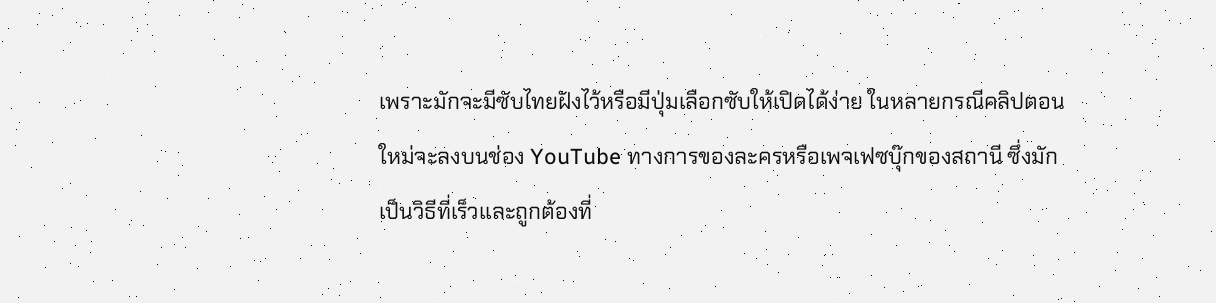เพราะมักจะมีซับไทยฝังไว้หรือมีปุ่มเลือกซับให้เปิดได้ง่าย ในหลายกรณีคลิปตอนใหม่จะลงบนช่อง YouTube ทางการของละครหรือเพจเฟซบุ๊กของสถานี ซึ่งมักเป็นวิธีที่เร็วและถูกต้องที่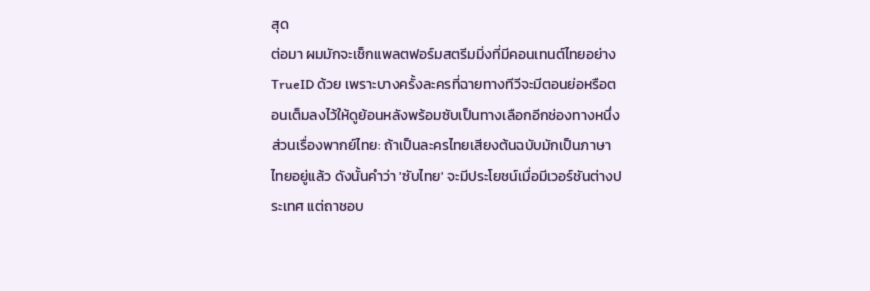สุด
ต่อมา ผมมักจะเช็กแพลตฟอร์มสตรีมมิ่งที่มีคอนเทนต์ไทยอย่าง TrueID ด้วย เพราะบางครั้งละครที่ฉายทางทีวีจะมีตอนย่อหรือตอนเต็มลงไว้ให้ดูย้อนหลังพร้อมซับเป็นทางเลือกอีกช่องทางหนึ่ง ส่วนเรื่องพากย์ไทย: ถ้าเป็นละครไทยเสียงต้นฉบับมักเป็นภาษาไทยอยู่แล้ว ดังนั้นคำว่า 'ซับไทย' จะมีประโยชน์เมื่อมีเวอร์ชันต่างประเทศ แต่ถาชอบ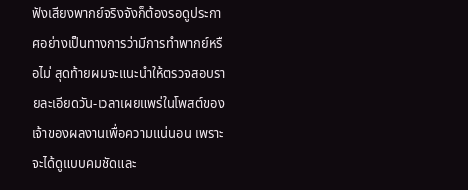ฟังเสียงพากย์จริงจังก็ต้องรอดูประกาศอย่างเป็นทางการว่ามีการทำพากย์หรือไม่ สุดท้ายผมจะแนะนำให้ตรวจสอบรายละเอียดวัน-เวลาเผยแพร่ในโพสต์ของเจ้าของผลงานเพื่อความแน่นอน เพราะจะได้ดูแบบคมชัดและ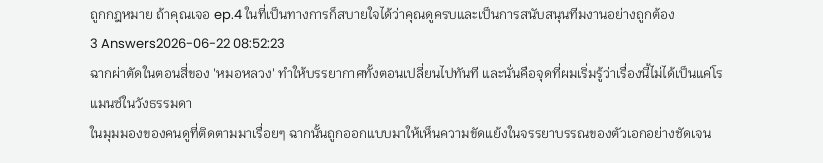ถูกกฎหมาย ถ้าคุณเจอ ep.4 ในที่เป็นทางการก็สบายใจได้ว่าคุณดูครบและเป็นการสนับสนุนทีมงานอย่างถูกต้อง
3 Answers2026-06-22 08:52:23
ฉากผ่าตัดในตอนสี่ของ 'หมอหลวง' ทำให้บรรยากาศทั้งตอนเปลี่ยนไปทันที และนั่นคือจุดที่ผมเริ่มรู้ว่าเรื่องนี้ไม่ได้เป็นแค่โรแมนซ์ในวังธรรมดา
ในมุมมองของคนดูที่ติดตามมาเรื่อยๆ ฉากนั้นถูกออกแบบมาให้เห็นความขัดแย้งในจรรยาบรรณของตัวเอกอย่างชัดเจน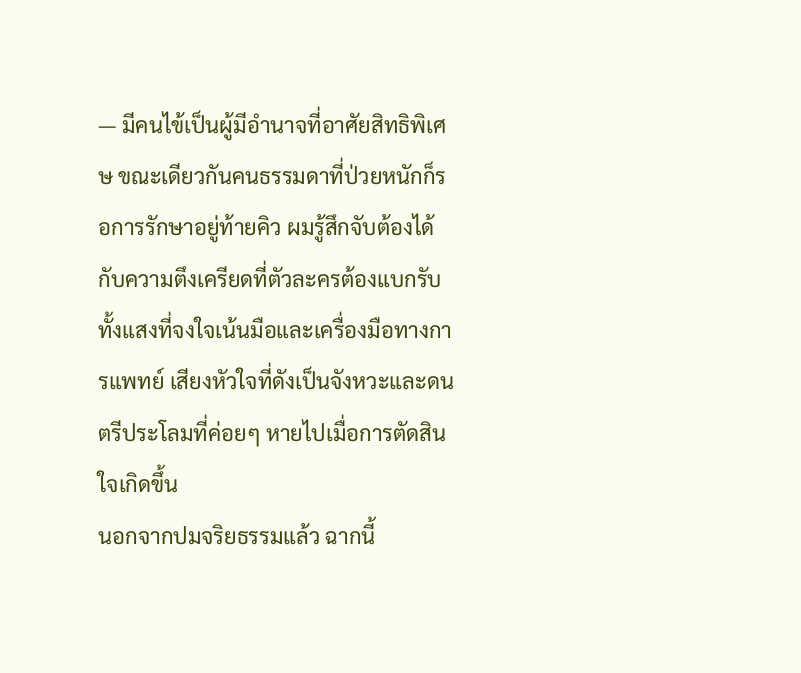— มีคนไข้เป็นผู้มีอำนาจที่อาศัยสิทธิพิเศษ ขณะเดียวกันคนธรรมดาที่ป่วยหนักก็รอการรักษาอยู่ท้ายคิว ผมรู้สึกจับต้องได้กับความตึงเครียดที่ตัวละครต้องแบกรับ ทั้งแสงที่จงใจเน้นมือและเครื่องมือทางการแพทย์ เสียงหัวใจที่ดังเป็นจังหวะและดนตรีประโลมที่ค่อยๆ หายไปเมื่อการตัดสินใจเกิดขึ้น
นอกจากปมจริยธรรมแล้ว ฉากนี้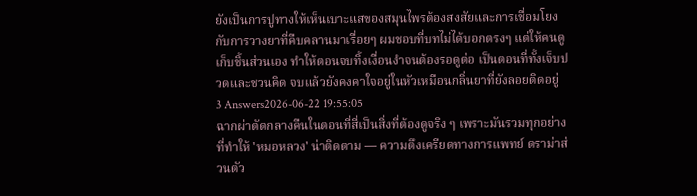ยังเป็นการปูทางให้เห็นเบาะแสของสมุนไพรต้องสงสัยและการเชื่อมโยงกับการวางยาที่คืบคลานมาเรื่อยๆ ผมชอบที่บทไม่ได้บอกตรงๆ แต่ให้คนดูเก็บชิ้นส่วนเอง ทำให้ตอนจบทิ้งเงื่อนงำจนต้องรอดูต่อ เป็นตอนที่ทั้งเจ็บปวดและชวนคิด จบแล้วยังคงคาใจอยู่ในหัวเหมือนกลิ่นยาที่ยังลอยติดอยู่
3 Answers2026-06-22 19:55:05
ฉากผ่าตัดกลางคืนในตอนที่สี่เป็นสิ่งที่ต้องดูจริง ๆ เพราะมันรวมทุกอย่างที่ทำให้ 'หมอหลวง' น่าติดตาม — ความตึงเครียดทางการแพทย์ ดราม่าส่วนตัว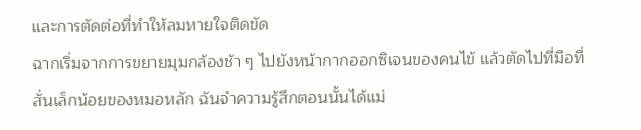และการตัดต่อที่ทำให้ลมหายใจติดขัด
ฉากเริ่มจากการขยายมุมกล้องช้า ๆ ไปยังหน้ากากออกซิเจนของคนไข้ แล้วตัดไปที่มือที่สั่นเล็กน้อยของหมอหลัก ฉันจำความรู้สึกตอนนั้นได้แม่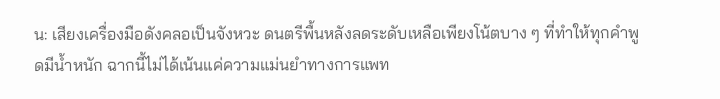น: เสียงเครื่องมือดังคลอเป็นจังหวะ ดนตรีพื้นหลังลดระดับเหลือเพียงโน้ตบาง ๆ ที่ทำให้ทุกคำพูดมีน้ำหนัก ฉากนี้ไม่ได้เน้นแค่ความแม่นยำทางการแพท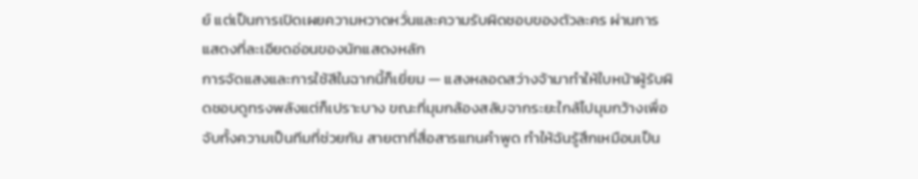ย์ แต่เป็นการเปิดเผยความหวาดหวั่นและความรับผิดชอบของตัวละคร ผ่านการแสดงที่ละเอียดอ่อนของนักแสดงหลัก
การจัดแสงและการใช้สีในฉากนี้ก็เยี่ยม — แสงหลอดสว่างจ้ามาทำให้ใบหน้าผู้รับผิดชอบดูทรงพลังแต่ก็เปราะบาง ขณะที่มุมกล้องสลับจากระยะใกล้ไปมุมกว้างเพื่อจับทั้งความเป็นทีมที่ช่วยกัน สายตาที่สื่อสารแทนคำพูด ทำให้ฉันรู้สึกเหมือนเป็น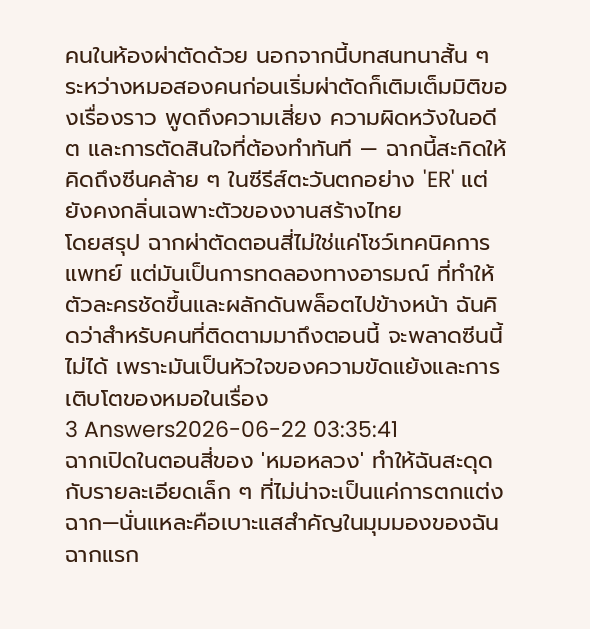คนในห้องผ่าตัดด้วย นอกจากนี้บทสนทนาสั้น ๆ ระหว่างหมอสองคนก่อนเริ่มผ่าตัดก็เติมเต็มมิติของเรื่องราว พูดถึงความเสี่ยง ความผิดหวังในอดีต และการตัดสินใจที่ต้องทำทันที — ฉากนี้สะกิดให้คิดถึงซีนคล้าย ๆ ในซีรีส์ตะวันตกอย่าง 'ER' แต่ยังคงกลิ่นเฉพาะตัวของงานสร้างไทย
โดยสรุป ฉากผ่าตัดตอนสี่ไม่ใช่แค่โชว์เทคนิคการแพทย์ แต่มันเป็นการทดลองทางอารมณ์ ที่ทำให้ตัวละครชัดขึ้นและผลักดันพล็อตไปข้างหน้า ฉันคิดว่าสำหรับคนที่ติดตามมาถึงตอนนี้ จะพลาดซีนนี้ไม่ได้ เพราะมันเป็นหัวใจของความขัดแย้งและการเติบโตของหมอในเรื่อง
3 Answers2026-06-22 03:35:41
ฉากเปิดในตอนสี่ของ 'หมอหลวง' ทำให้ฉันสะดุดกับรายละเอียดเล็ก ๆ ที่ไม่น่าจะเป็นแค่การตกแต่งฉาก—นั่นแหละคือเบาะแสสำคัญในมุมมองของฉัน
ฉากแรก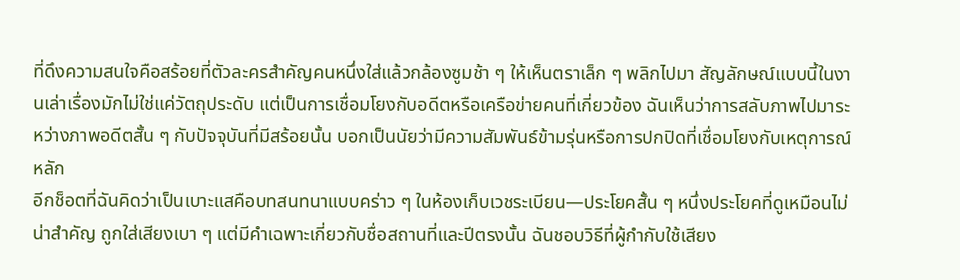ที่ดึงความสนใจคือสร้อยที่ตัวละครสำคัญคนหนึ่งใส่แล้วกล้องซูมช้า ๆ ให้เห็นตราเล็ก ๆ พลิกไปมา สัญลักษณ์แบบนี้ในงานเล่าเรื่องมักไม่ใช่แค่วัตถุประดับ แต่เป็นการเชื่อมโยงกับอดีตหรือเครือข่ายคนที่เกี่ยวข้อง ฉันเห็นว่าการสลับภาพไปมาระหว่างภาพอดีตสั้น ๆ กับปัจจุบันที่มีสร้อยนั้น บอกเป็นนัยว่ามีความสัมพันธ์ข้ามรุ่นหรือการปกปิดที่เชื่อมโยงกับเหตุการณ์หลัก
อีกช็อตที่ฉันคิดว่าเป็นเบาะแสคือบทสนทนาแบบคร่าว ๆ ในห้องเก็บเวชระเบียน—ประโยคสั้น ๆ หนึ่งประโยคที่ดูเหมือนไม่น่าสำคัญ ถูกใส่เสียงเบา ๆ แต่มีคำเฉพาะเกี่ยวกับชื่อสถานที่และปีตรงนั้น ฉันชอบวิธีที่ผู้กำกับใช้เสียง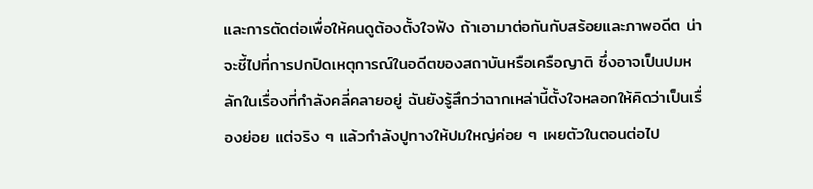และการตัดต่อเพื่อให้คนดูต้องตั้งใจฟัง ถ้าเอามาต่อกันกับสร้อยและภาพอดีต น่าจะชี้ไปที่การปกปิดเหตุการณ์ในอดีตของสถาบันหรือเครือญาติ ซึ่งอาจเป็นปมหลักในเรื่องที่กำลังคลี่คลายอยู่ ฉันยังรู้สึกว่าฉากเหล่านี้ตั้งใจหลอกให้คิดว่าเป็นเรื่องย่อย แต่จริง ๆ แล้วกำลังปูทางให้ปมใหญ่ค่อย ๆ เผยตัวในตอนต่อไป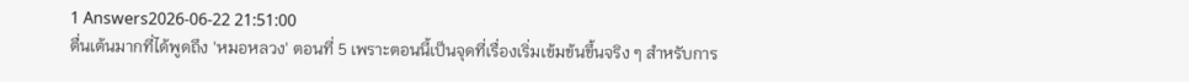1 Answers2026-06-22 21:51:00
ตื่นเต้นมากที่ได้พูดถึง 'หมอหลวง' ตอนที่ 5 เพราะตอนนี้เป็นจุดที่เรื่องเริ่มเข้มข้นขึ้นจริง ๆ สำหรับการ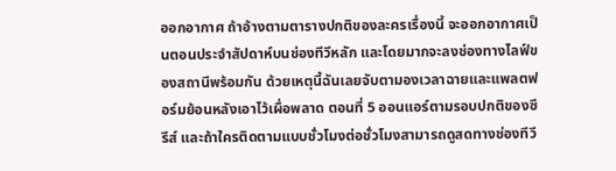ออกอากาศ ถ้าอ้างตามตารางปกติของละครเรื่องนี้ จะออกอากาศเป็นตอนประจำสัปดาห์บนช่องทีวีหลัก และโดยมากจะลงช่องทางไลฟ์ของสถานีพร้อมกัน ด้วยเหตุนี้ฉันเลยจับตามองเวลาฉายและแพลตฟอร์มย้อนหลังเอาไว้เผื่อพลาด ตอนที่ 5 ออนแอร์ตามรอบปกติของซีรีส์ และถ้าใครติดตามแบบชั่วโมงต่อชั่วโมงสามารถดูสดทางช่องทีวี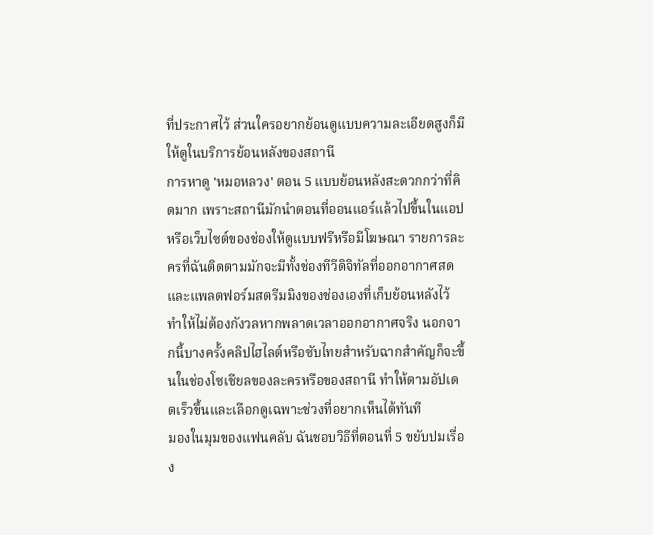ที่ประกาศไว้ ส่วนใครอยากย้อนดูแบบความละเอียดสูงก็มีให้ดูในบริการย้อนหลังของสถานี
การหาดู 'หมอหลวง' ตอน 5 แบบย้อนหลังสะดวกกว่าที่คิดมาก เพราะสถานีมักนำตอนที่ออนแอร์แล้วไปขึ้นในแอปหรือเว็บไซต์ของช่องให้ดูแบบฟรีหรือมีโฆษณา รายการละครที่ฉันติดตามมักจะมีทั้งช่องทีวีดิจิทัลที่ออกอากาศสดและแพลตฟอร์มสตรีมมิงของช่องเองที่เก็บย้อนหลังไว้ ทำให้ไม่ต้องกังวลหากพลาดเวลาออกอากาศจริง นอกจากนี้บางครั้งคลิปไฮไลต์หรือซับไทยสำหรับฉากสำคัญก็จะขึ้นในช่องโซเชียลของละครหรือของสถานี ทำให้ตามอัปเดตเร็วขึ้นและเลือกดูเฉพาะช่วงที่อยากเห็นได้ทันที
มองในมุมของแฟนคลับ ฉันชอบวิธีที่ตอนที่ 5 ขยับปมเรื่อง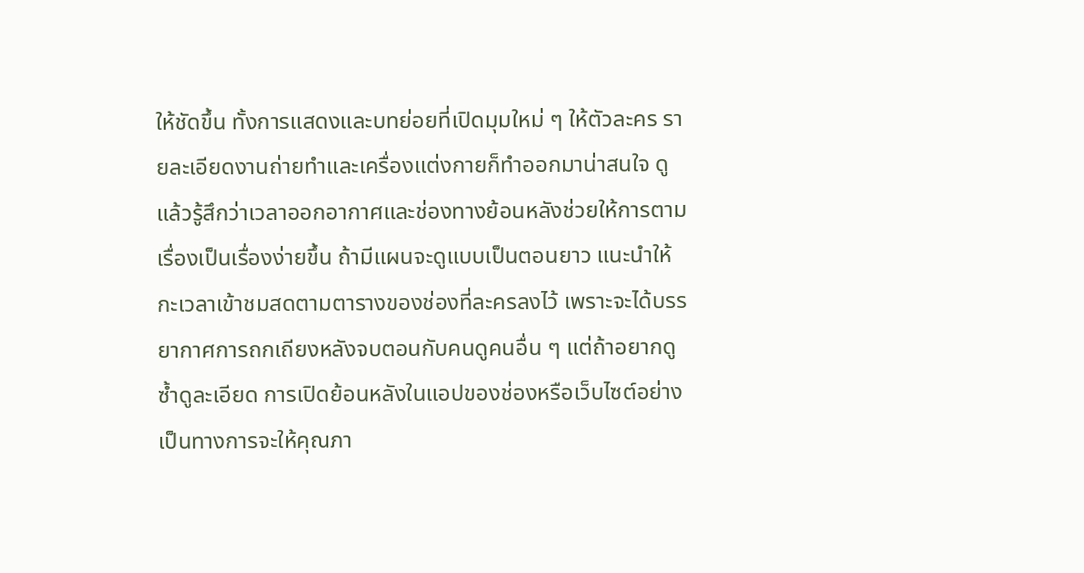ให้ชัดขึ้น ทั้งการแสดงและบทย่อยที่เปิดมุมใหม่ ๆ ให้ตัวละคร รายละเอียดงานถ่ายทำและเครื่องแต่งกายก็ทำออกมาน่าสนใจ ดูแล้วรู้สึกว่าเวลาออกอากาศและช่องทางย้อนหลังช่วยให้การตามเรื่องเป็นเรื่องง่ายขึ้น ถ้ามีแผนจะดูแบบเป็นตอนยาว แนะนำให้กะเวลาเข้าชมสดตามตารางของช่องที่ละครลงไว้ เพราะจะได้บรรยากาศการถกเถียงหลังจบตอนกับคนดูคนอื่น ๆ แต่ถ้าอยากดูซ้ำดูละเอียด การเปิดย้อนหลังในแอปของช่องหรือเว็บไซต์อย่างเป็นทางการจะให้คุณภา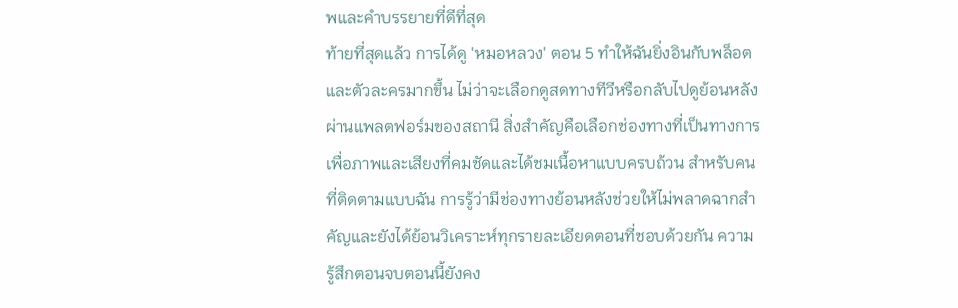พและคำบรรยายที่ดีที่สุด
ท้ายที่สุดแล้ว การได้ดู 'หมอหลวง' ตอน 5 ทำให้ฉันยิ่งอินกับพล็อตและตัวละครมากขึ้น ไม่ว่าจะเลือกดูสดทางทีวีหรือกลับไปดูย้อนหลังผ่านแพลตฟอร์มของสถานี สิ่งสำคัญคือเลือกช่องทางที่เป็นทางการเพื่อภาพและเสียงที่คมชัดและได้ชมเนื้อหาแบบครบถ้วน สำหรับคนที่ติดตามแบบฉัน การรู้ว่ามีช่องทางย้อนหลังช่วยให้ไม่พลาดฉากสำคัญและยังได้ย้อนวิเคราะห์ทุกรายละเอียดตอนที่ชอบด้วยกัน ความรู้สึกตอนจบตอนนี้ยังคง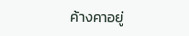ค้างคาอยู่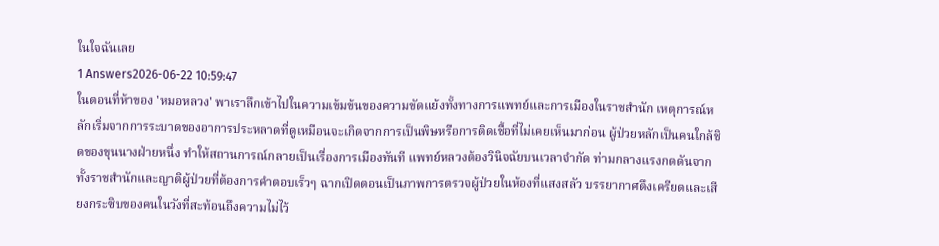ในใจฉันเลย
1 Answers2026-06-22 10:59:47
ในตอนที่ห้าของ 'หมอหลวง' พาเราลึกเข้าไปในความเข้มข้นของความขัดแย้งทั้งทางการแพทย์และการเมืองในราชสำนัก เหตุการณ์หลักเริ่มจากการระบาดของอาการประหลาดที่ดูเหมือนจะเกิดจากการเป็นพิษหรือการติดเชื้อที่ไม่เคยเห็นมาก่อน ผู้ป่วยหลักเป็นคนใกล้ชิดของขุนนางฝ่ายหนึ่ง ทำให้สถานการณ์กลายเป็นเรื่องการเมืองทันที แพทย์หลวงต้องวินิจฉัยบนเวลาจำกัด ท่ามกลางแรงกดดันจากทั้งราชสำนักและญาติผู้ป่วยที่ต้องการคำตอบเร็วๆ ฉากเปิดตอนเป็นภาพการตรวจผู้ป่วยในห้องที่แสงสลัว บรรยากาศตึงเครียดและเสียงกระซิบของคนในวังที่สะท้อนถึงความไม่ไว้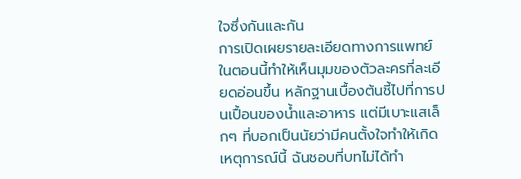ใจซึ่งกันและกัน
การเปิดเผยรายละเอียดทางการแพทย์ในตอนนี้ทำให้เห็นมุมของตัวละครที่ละเอียดอ่อนขึ้น หลักฐานเบื้องต้นชี้ไปที่การปนเปื้อนของน้ำและอาหาร แต่มีเบาะแสเล็กๆ ที่บอกเป็นนัยว่ามีคนตั้งใจทำให้เกิดเหตุการณ์นี้ ฉันชอบที่บทไม่ได้ทำ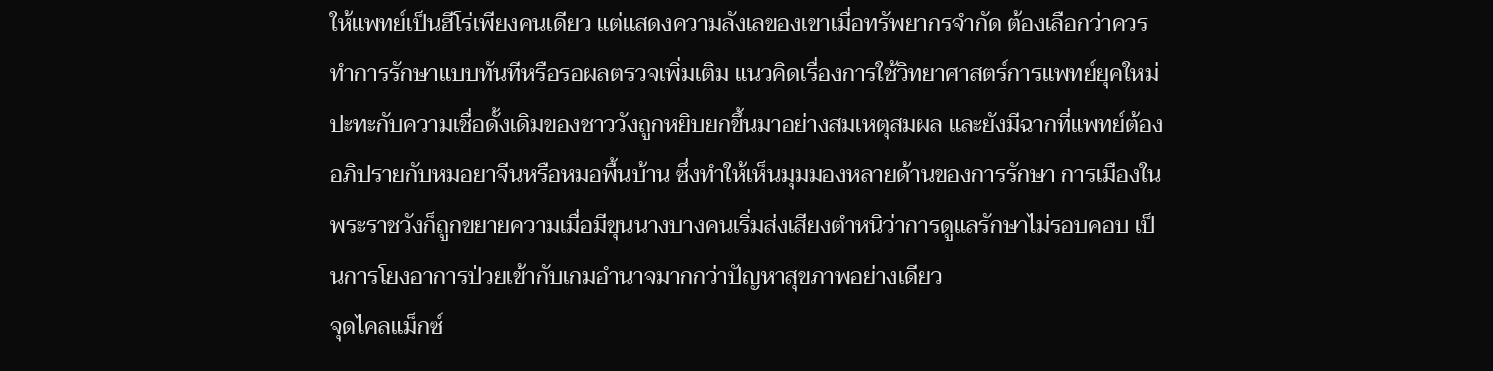ให้แพทย์เป็นฮีโร่เพียงคนเดียว แต่แสดงความลังเลของเขาเมื่อทรัพยากรจำกัด ต้องเลือกว่าควรทำการรักษาแบบทันทีหรือรอผลตรวจเพิ่มเติม แนวคิดเรื่องการใช้วิทยาศาสตร์การแพทย์ยุคใหม่ปะทะกับความเชื่อดั้งเดิมของชาววังถูกหยิบยกขึ้นมาอย่างสมเหตุสมผล และยังมีฉากที่แพทย์ต้องอภิปรายกับหมอยาจีนหรือหมอพื้นบ้าน ซึ่งทำให้เห็นมุมมองหลายด้านของการรักษา การเมืองในพระราชวังก็ถูกขยายความเมื่อมีขุนนางบางคนเริ่มส่งเสียงตำหนิว่าการดูแลรักษาไม่รอบคอบ เป็นการโยงอาการป่วยเข้ากับเกมอำนาจมากกว่าปัญหาสุขภาพอย่างเดียว
จุดไคลแม็กซ์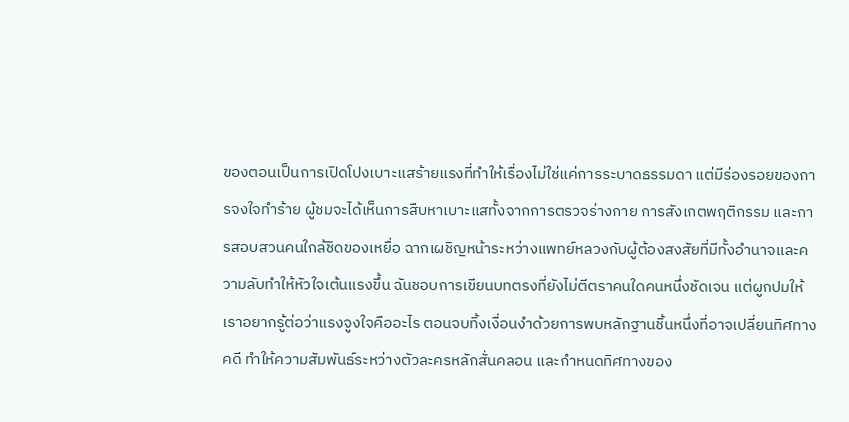ของตอนเป็นการเปิดโปงเบาะแสร้ายแรงที่ทำให้เรื่องไม่ใช่แค่การระบาดธรรมดา แต่มีร่องรอยของการจงใจทำร้าย ผู้ชมจะได้เห็นการสืบหาเบาะแสทั้งจากการตรวจร่างกาย การสังเกตพฤติกรรม และการสอบสวนคนใกล้ชิดของเหยื่อ ฉากเผชิญหน้าระหว่างแพทย์หลวงกับผู้ต้องสงสัยที่มีทั้งอำนาจและความลับทำให้หัวใจเต้นแรงขึ้น ฉันชอบการเขียนบทตรงที่ยังไม่ตีตราคนใดคนหนึ่งชัดเจน แต่ผูกปมให้เราอยากรู้ต่อว่าแรงจูงใจคืออะไร ตอนจบทิ้งเงื่อนงำด้วยการพบหลักฐานชิ้นหนึ่งที่อาจเปลี่ยนทิศทางคดี ทำให้ความสัมพันธ์ระหว่างตัวละครหลักสั่นคลอน และกำหนดทิศทางของ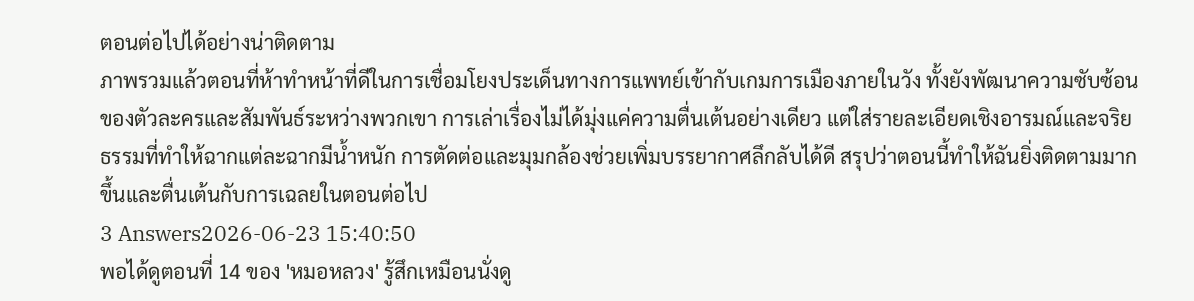ตอนต่อไปได้อย่างน่าติดตาม
ภาพรวมแล้วตอนที่ห้าทำหน้าที่ดีในการเชื่อมโยงประเด็นทางการแพทย์เข้ากับเกมการเมืองภายในวัง ทั้งยังพัฒนาความซับซ้อนของตัวละครและสัมพันธ์ระหว่างพวกเขา การเล่าเรื่องไม่ได้มุ่งแค่ความตื่นเต้นอย่างเดียว แต่ใส่รายละเอียดเชิงอารมณ์และจริยธรรมที่ทำให้ฉากแต่ละฉากมีน้ำหนัก การตัดต่อและมุมกล้องช่วยเพิ่มบรรยากาศลึกลับได้ดี สรุปว่าตอนนี้ทำให้ฉันยิ่งติดตามมากขึ้นและตื่นเต้นกับการเฉลยในตอนต่อไป
3 Answers2026-06-23 15:40:50
พอได้ดูตอนที่ 14 ของ 'หมอหลวง' รู้สึกเหมือนนั่งดู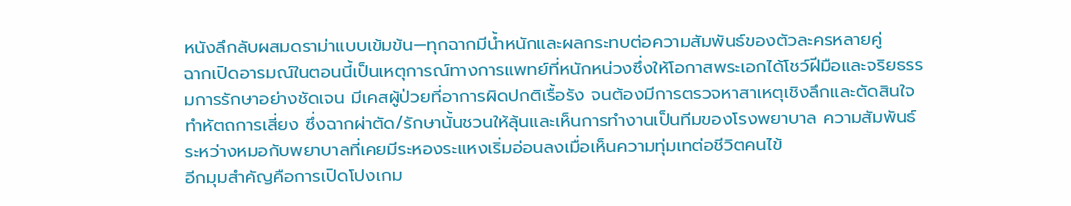หนังลึกลับผสมดราม่าแบบเข้มข้น—ทุกฉากมีน้ำหนักและผลกระทบต่อความสัมพันธ์ของตัวละครหลายคู่
ฉากเปิดอารมณ์ในตอนนี้เป็นเหตุการณ์ทางการแพทย์ที่หนักหน่วงซึ่งให้โอกาสพระเอกได้โชว์ฝีมือและจริยธรรมการรักษาอย่างชัดเจน มีเคสผู้ป่วยที่อาการผิดปกติเรื้อรัง จนต้องมีการตรวจหาสาเหตุเชิงลึกและตัดสินใจทำหัตถการเสี่ยง ซึ่งฉากผ่าตัด/รักษานั้นชวนให้ลุ้นและเห็นการทำงานเป็นทีมของโรงพยาบาล ความสัมพันธ์ระหว่างหมอกับพยาบาลที่เคยมีระหองระแหงเริ่มอ่อนลงเมื่อเห็นความทุ่มเทต่อชีวิตคนไข้
อีกมุมสำคัญคือการเปิดโปงเกม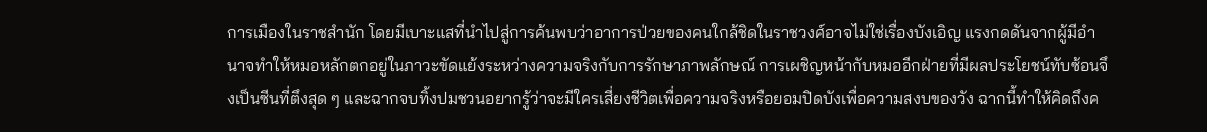การเมืองในราชสำนัก โดยมีเบาะแสที่นำไปสู่การค้นพบว่าอาการป่วยของคนใกล้ชิดในราชวงศ์อาจไม่ใช่เรื่องบังเอิญ แรงกดดันจากผู้มีอำนาจทำให้หมอหลักตกอยู่ในภาวะขัดแย้งระหว่างความจริงกับการรักษาภาพลักษณ์ การเผชิญหน้ากับหมออีกฝ่ายที่มีผลประโยชน์ทับซ้อนจึงเป็นซีนที่ตึงสุด ๆ และฉากจบทิ้งปมชวนอยากรู้ว่าจะมีใครเสี่ยงชีวิตเพื่อความจริงหรือยอมปิดบังเพื่อความสงบของวัง ฉากนี้ทำให้คิดถึงค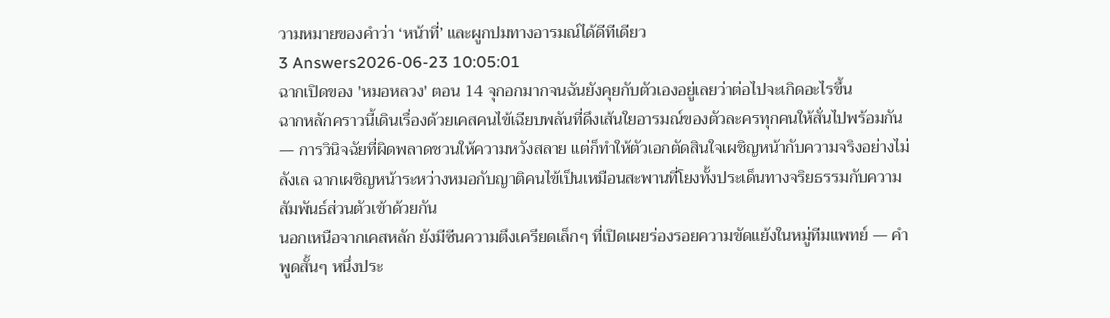วามหมายของคำว่า ‘หน้าที่’ และผูกปมทางอารมณ์ได้ดีทีเดียว
3 Answers2026-06-23 10:05:01
ฉากเปิดของ 'หมอหลวง' ตอน 14 จุกอกมากจนฉันยังคุยกับตัวเองอยู่เลยว่าต่อไปจะเกิดอะไรขึ้น
ฉากหลักคราวนี้เดินเรื่องด้วยเคสคนไข้เฉียบพลันที่ดึงเส้นใยอารมณ์ของตัวละครทุกคนให้สั่นไปพร้อมกัน — การวินิจฉัยที่ผิดพลาดชวนให้ความหวังสลาย แต่ก็ทำให้ตัวเอกตัดสินใจเผชิญหน้ากับความจริงอย่างไม่ลังเล ฉากเผชิญหน้าระหว่างหมอกับญาติคนไข้เป็นเหมือนสะพานที่โยงทั้งประเด็นทางจริยธรรมกับความสัมพันธ์ส่วนตัวเข้าด้วยกัน
นอกเหนือจากเคสหลัก ยังมีซีนความตึงเครียดเล็กๆ ที่เปิดเผยร่องรอยความขัดแย้งในหมู่ทีมแพทย์ — คำพูดสั้นๆ หนึ่งประ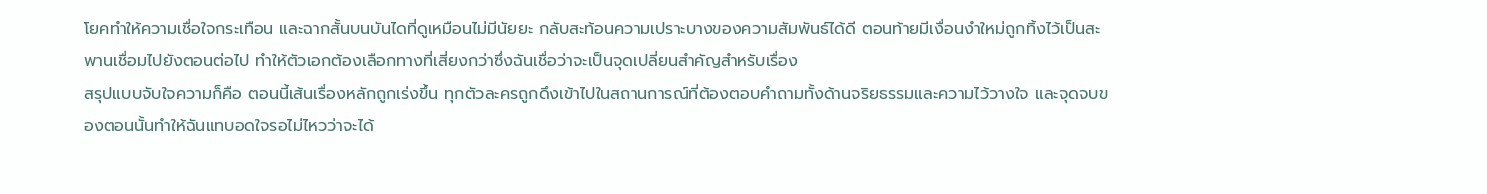โยคทำให้ความเชื่อใจกระเทือน และฉากสั้นบนบันไดที่ดูเหมือนไม่มีนัยยะ กลับสะท้อนความเปราะบางของความสัมพันธ์ได้ดี ตอนท้ายมีเงื่อนงำใหม่ถูกทิ้งไว้เป็นสะพานเชื่อมไปยังตอนต่อไป ทำให้ตัวเอกต้องเลือกทางที่เสี่ยงกว่าซึ่งฉันเชื่อว่าจะเป็นจุดเปลี่ยนสำคัญสำหรับเรื่อง
สรุปแบบจับใจความก็คือ ตอนนี้เส้นเรื่องหลักถูกเร่งขึ้น ทุกตัวละครถูกดึงเข้าไปในสถานการณ์ที่ต้องตอบคำถามทั้งด้านจริยธรรมและความไว้วางใจ และจุดจบของตอนนั้นทำให้ฉันแทบอดใจรอไม่ไหวว่าจะได้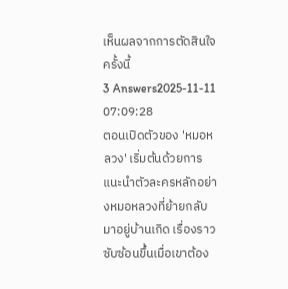เห็นผลจากการตัดสินใจครั้งนี้
3 Answers2025-11-11 07:09:28
ตอนเปิดตัวของ 'หมอหลวง' เริ่มต้นด้วยการแนะนำตัวละครหลักอย่างหมอหลวงที่ย้ายกลับมาอยู่บ้านเกิด เรื่องราวซับซ้อนขึ้นเมื่อเขาต้อง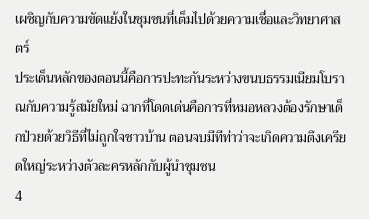เผชิญกับความขัดแย้งในชุมชนที่เต็มไปด้วยความเชื่อและวิทยาศาสตร์
ประเด็นหลักของตอนนี้คือการปะทะกันระหว่างขนบธรรมเนียมโบราณกับความรู้สมัยใหม่ ฉากที่โดดเด่นคือการที่หมอหลวงต้องรักษาเด็กป่วยด้วยวิธีที่ไม่ถูกใจชาวบ้าน ตอนจบมีทีท่าว่าจะเกิดความตึงเครียดใหญ่ระหว่างตัวละครหลักกับผู้นำชุมชน
4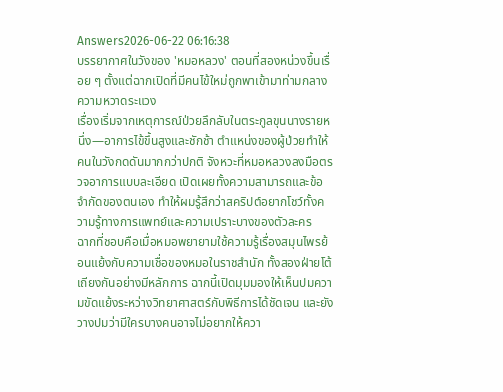Answers2026-06-22 06:16:38
บรรยากาศในวังของ 'หมอหลวง' ตอนที่สองหน่วงขึ้นเรื่อย ๆ ตั้งแต่ฉากเปิดที่มีคนไข้ใหม่ถูกพาเข้ามาท่ามกลางความหวาดระแวง
เรื่องเริ่มจากเหตุการณ์ป่วยลึกลับในตระกูลขุนนางรายหนึ่ง—อาการไข้ขึ้นสูงและชักช้า ตำแหน่งของผู้ป่วยทำให้คนในวังกดดันมากกว่าปกติ จังหวะที่หมอหลวงลงมือตรวจอาการแบบละเอียด เปิดเผยทั้งความสามารถและข้อจำกัดของตนเอง ทำให้ผมรู้สึกว่าสคริปต์อยากโชว์ทั้งความรู้ทางการแพทย์และความเปราะบางของตัวละคร
ฉากที่ชอบคือเมื่อหมอพยายามใช้ความรู้เรื่องสมุนไพรย้อนแย้งกับความเชื่อของหมอในราชสำนัก ทั้งสองฝ่ายโต้เถียงกันอย่างมีหลักการ ฉากนี้เปิดมุมมองให้เห็นปมความขัดแย้งระหว่างวิทยาศาสตร์กับพิธีการได้ชัดเจน และยังวางปมว่ามีใครบางคนอาจไม่อยากให้ควา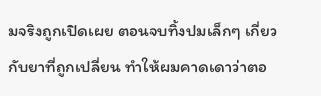มจริงถูกเปิดเผย ตอนจบทิ้งปมเล็กๆ เกี่ยวกับยาที่ถูกเปลี่ยน ทำให้ผมคาดเดาว่าตอ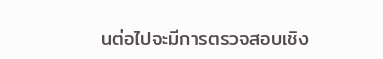นต่อไปจะมีการตรวจสอบเชิง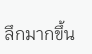ลึกมากขึ้น